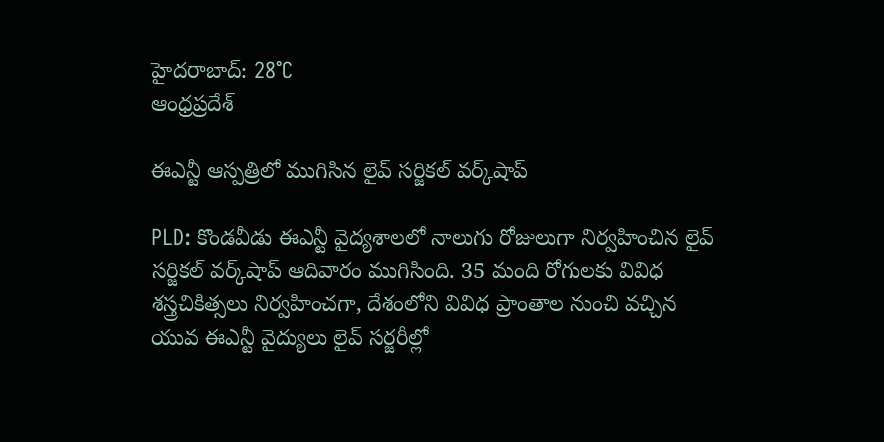హైదరాబాద్: 28°C
ఆంధ్రప్రదేశ్

ఈఎన్టీ ఆస్పత్రిలో ముగిసిన లైవ్ సర్జికల్ వర్క్‌షాప్

PLD: కొండవీడు ఈఎన్టీ వైద్యశాలలో నాలుగు రోజులుగా నిర్వహించిన లైవ్ సర్జికల్ వర్క్‌షాప్ ఆదివారం ముగిసింది. 35 మంది రోగులకు వివిధ శస్త్రచికిత్సలు నిర్వహించగా, దేశంలోని వివిధ ప్రాంతాల నుంచి వచ్చిన యువ ఈఎన్టీ వైద్యులు లైవ్ సర్జరీల్లో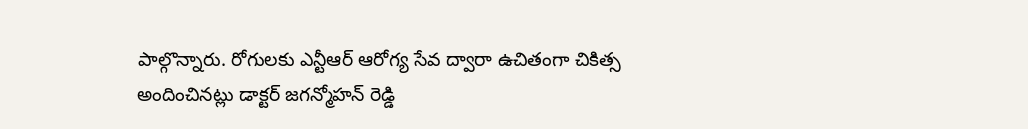పాల్గొన్నారు. రోగులకు ఎన్టీఆర్ ఆరోగ్య సేవ ద్వారా ఉచితంగా చికిత్స అందించినట్లు డాక్టర్ జగన్మోహన్ రెడ్డి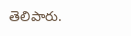తెలిపారు.